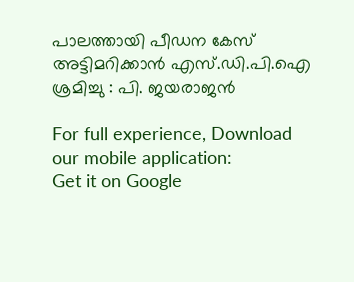പാലത്തായി പീഡന കേസ് അട്ടിമറിക്കാന്‍ എസ്.ഡി.പി.ഐ ശ്രമിച്ചു : പി. ജയരാജന്‍

For full experience, Download our mobile application:
Get it on Google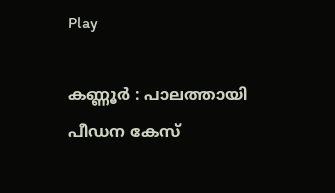Play

കണ്ണൂര്‍ : പാലത്തായി പീഡന കേസ്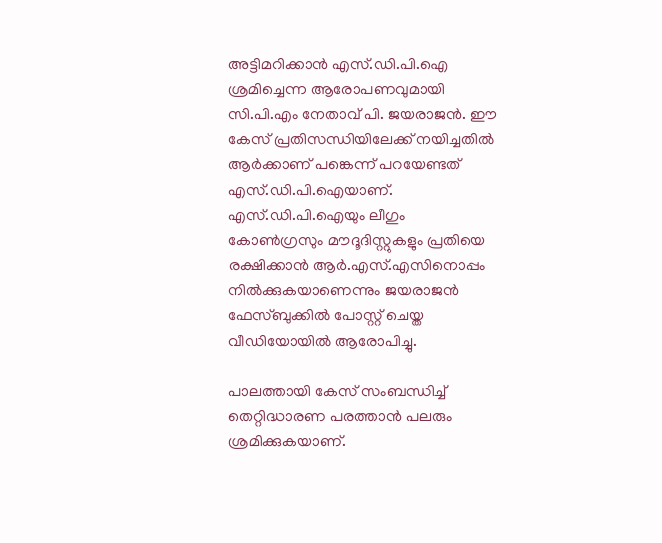അട്ടിമറിക്കാന്‍ എസ്.ഡി.പി.ഐ ശ്രമിച്ചെന്ന ആരോപണവുമായി സി.പി.എം നേതാവ് പി. ജയരാജന്‍. ഈ കേസ് പ്രതിസന്ധിയിലേക്ക് നയിച്ചതില്‍ ആര്‍ക്കാണ് പങ്കെന്ന് പറയേണ്ടത് എസ്.ഡി.പി.ഐയാണ്. എസ്.ഡി.പി.ഐയും ലീഗും കോണ്‍ഗ്രസും മൗദൂദിസ്റ്റുകളും പ്രതിയെ രക്ഷിക്കാന്‍ ആര്‍.എസ്.എസിനൊപ്പം നില്‍ക്കുകയാണെന്നും ജയരാജന്‍ ഫേസ്ബുക്കില്‍ പോസ്റ്റ് ചെയ്ത വീഡിയോയില്‍ ആരോപിച്ചു.

പാലത്തായി കേസ് സംബന്ധിച്ച്‌ തെറ്റിദ്ധാരണ പരത്താന്‍ പലരും ശ്രമിക്കുകയാണ്.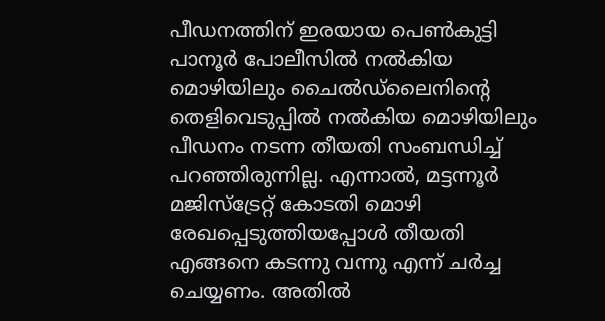പീഡനത്തിന് ഇരയായ പെണ്‍കുട്ടി പാനൂര്‍ പോലീസില്‍ നല്‍കിയ മൊഴിയിലും ചൈല്‍ഡ്ലൈനിന്റെ തെളിവെടുപ്പില്‍ നല്‍കിയ മൊഴിയിലും പീഡനം നടന്ന തീയതി സംബന്ധിച്ച്‌ പറഞ്ഞിരുന്നില്ല. എന്നാല്‍, മട്ടന്നൂര്‍ മജിസ്ട്രേറ്റ് കോടതി മൊഴി രേഖപ്പെടുത്തിയപ്പോള്‍ തീയതി എങ്ങനെ കടന്നു വന്നു എന്ന് ചര്‍ച്ച ചെയ്യണം. അതില്‍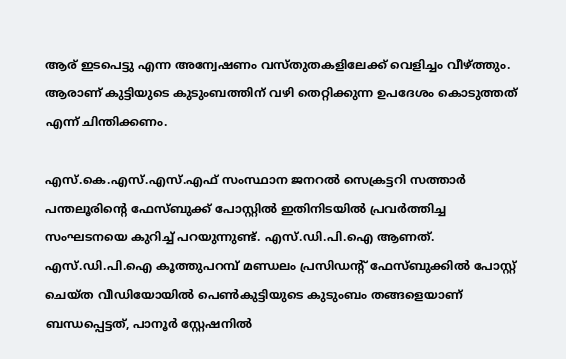ആര് ഇടപെട്ടു എന്ന അന്വേഷണം വസ്തുതകളിലേക്ക് വെളിച്ചം വീഴ്ത്തും. ആരാണ് കുട്ടിയുടെ കുടുംബത്തിന് വഴി തെറ്റിക്കുന്ന ഉപദേശം കൊടുത്തത് എന്ന് ചിന്തിക്കണം.

എസ്.കെ.എസ്.എസ്.എഫ് സംസ്ഥാന ജനറല്‍ സെക്രട്ടറി സത്താര്‍ പന്തലൂരിന്റെ ഫേസ്ബുക്ക് പോസ്റ്റില്‍ ഇതിനിടയില്‍ പ്രവര്‍ത്തിച്ച സംഘടനയെ കുറിച്ച്‌ പറയുന്നുണ്ട്. എസ്.ഡി.പി.ഐ ആണത്. എസ്.ഡി.പി.ഐ കൂത്തുപറമ്പ് മണ്ഡലം പ്രസിഡന്‍റ് ഫേസ്ബുക്കില്‍ പോസ്റ്റ് ചെയ്ത വീഡിയോയില്‍ പെണ്‍കുട്ടിയുടെ കുടുംബം തങ്ങളെയാണ് ബന്ധപ്പെട്ടത്, പാനൂര്‍ സ്റ്റേഷനില്‍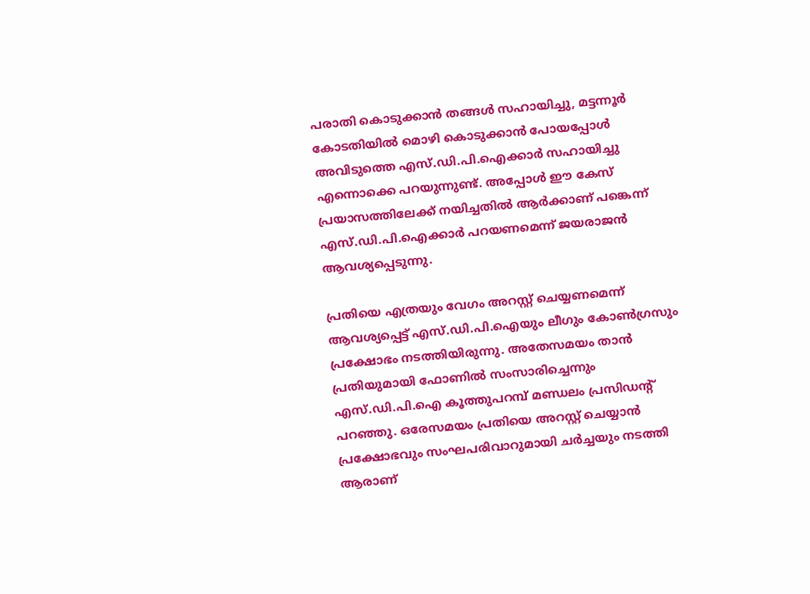പരാതി കൊടുക്കാന്‍ തങ്ങള്‍ സഹായിച്ചു, മട്ടന്നൂര്‍ കോടതിയില്‍ മൊഴി കൊടുക്കാന്‍ പോയപ്പോള്‍ അവിടുത്തെ എസ്.ഡി.പി.ഐക്കാര്‍ സഹായിച്ചു എന്നൊക്കെ പറയുന്നുണ്ട്. അപ്പോള്‍ ഈ കേസ് പ്രയാസത്തിലേക്ക് നയിച്ചതില്‍ ആര്‍ക്കാണ് പങ്കെന്ന് എസ്.ഡി.പി.ഐക്കാര്‍ പറയണമെന്ന് ജയരാജന്‍ ആവശ്യപ്പെടുന്നു.

പ്രതിയെ എത്രയും വേഗം അറസ്റ്റ് ചെയ്യണമെന്ന് ആവശ്യപ്പെട്ട് എസ്.ഡി.പി.ഐയും ലീഗും കോണ്‍ഗ്രസും പ്രക്ഷോഭം നടത്തിയിരുന്നു. അതേസമയം താന്‍ പ്രതിയുമായി ഫോണില്‍ സംസാരിച്ചെന്നും എസ്.ഡി.പി.ഐ കൂത്തുപറമ്പ് മണ്ഡലം പ്രസിഡന്‍റ് പറഞ്ഞു. ഒരേസമയം പ്രതിയെ അറസ്റ്റ് ചെയ്യാന്‍ പ്രക്ഷോഭവും സംഘപരിവാറുമായി ചര്‍ച്ചയും നടത്തി ആരാണ്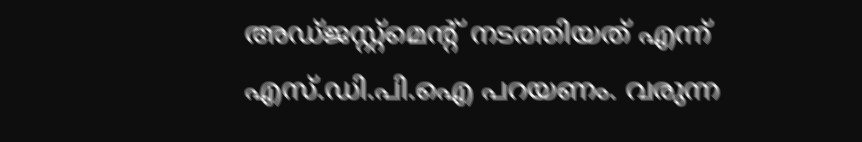അഡ്ജസ്റ്റ്മെന്റ് നടത്തിയത് എന്ന് എസ്.ഡി.പി.ഐ പറയണം. വരുന്ന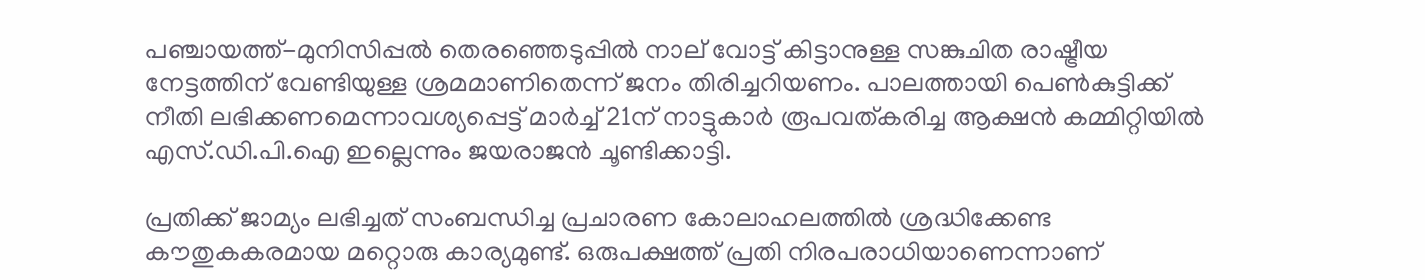പഞ്ചായത്ത്-മുനിസിപ്പല്‍ തെരഞ്ഞെടുപ്പില്‍ നാല് വോട്ട് കിട്ടാനുള്ള സങ്കുചിത രാഷ്ട്രീയ നേട്ടത്തിന് വേണ്ടിയുള്ള ശ്രമമാണിതെന്ന് ജനം തിരിച്ചറിയണം. പാലത്തായി പെണ്‍കുട്ടിക്ക് നീതി ലഭിക്കണമെന്നാവശ്യപ്പെട്ട് മാര്‍ച്ച്‌ 21ന് നാട്ടുകാര്‍ രൂപവത്കരിച്ച ആക്ഷന്‍ കമ്മിറ്റിയില്‍ എസ്.ഡി.പി.ഐ ഇല്ലെന്നും ജയരാജന്‍ ചൂണ്ടിക്കാട്ടി.

പ്രതിക്ക് ജാമ്യം ലഭിച്ചത് സംബന്ധിച്ച പ്രചാരണ കോലാഹലത്തില്‍ ശ്രദ്ധിക്കേണ്ട കൗതുകകരമായ മറ്റൊരു കാര്യമുണ്ട്. ഒരുപക്ഷത്ത് പ്രതി നിരപരാധിയാണെന്നാണ്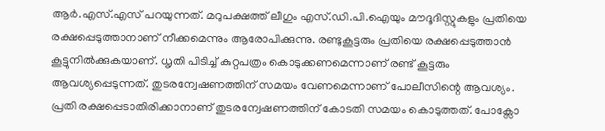ആര്‍.എസ്.എസ് പറയുന്നത്. മറുപക്ഷത്ത് ലീഗും എസ്.ഡി.പി.ഐയും മൗദൂദിസ്റ്റുകളും പ്രതിയെ രക്ഷപ്പെടുത്താനാണ് നീക്കമെന്നും ആരോപിക്കുന്നു. രണ്ടുകൂട്ടരും പ്രതിയെ രക്ഷപ്പെടുത്താന്‍ കൂട്ടുനില്‍ക്കുകയാണ്. ധൃതി പിടിച്ച്‌ കുറ്റപത്രം കൊടുക്കണമെന്നാണ് രണ്ട് കൂട്ടരും ആവശ്യപ്പെടുന്നത്. തുടരന്വേഷണത്തിന് സമയം വേണമെന്നാണ് പോലീസിന്റെ ആവശ്യം. പ്രതി രക്ഷപ്പെടാതിരിക്കാനാണ് തുടരന്വേഷണത്തിന് കോടതി സമയം കൊടുത്തത്. പോക്സോ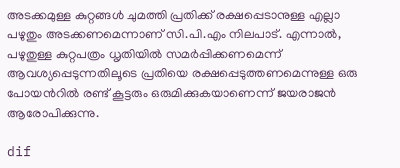അടക്കമുള്ള കുറ്റങ്ങള്‍ ചുമത്തി പ്രതിക്ക് രക്ഷപ്പെടാനുള്ള എല്ലാ പഴുതും അടക്കണമെന്നാണ് സി.പി.എം നിലപാട്. എന്നാല്‍, പഴുതുള്ള കുറ്റപത്രം ധൃതിയില്‍ സമര്‍പ്പിക്കണമെന്ന് ആവശ്യപ്പെടുന്നതിലൂടെ പ്രതിയെ രക്ഷപ്പെടുത്തണമെന്നുള്ള ഒരു പോയന്‍റില്‍ രണ്ട് കൂട്ടരും ഒരുമിക്കുകയാണെന്ന് ജയരാജന്‍ ആരോപിക്കുന്നു.

dif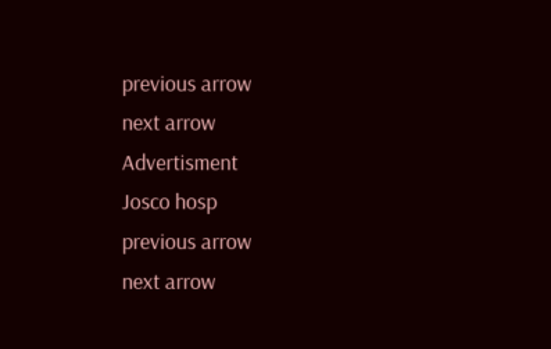previous arrow
next arrow
Advertisment
Josco hosp
previous arrow
next arrow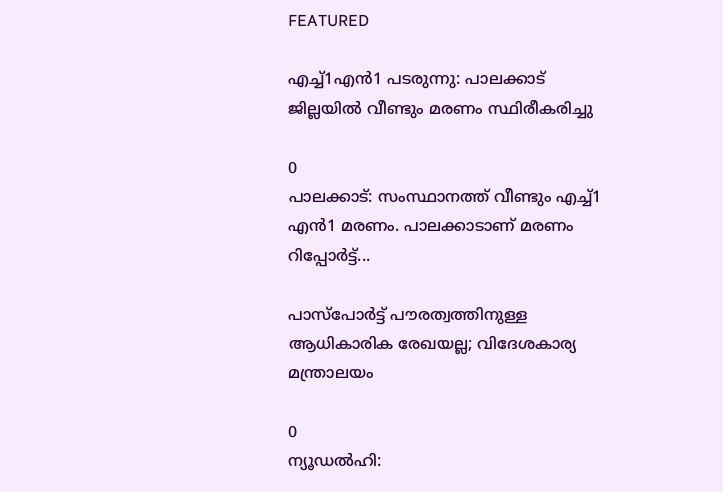FEATURED

എച്ച്1എൻ1 പടരുന്നു: പാലക്കാട് ജില്ലയിൽ വീണ്ടും മരണം സ്ഥിരീകരിച്ചു

0
പാലക്കാട്: സംസ്ഥാനത്ത് വീണ്ടും എച്ച്1 എന്‍1 മരണം. പാലക്കാടാണ് മരണം റിപ്പോര്‍ട്ട്...

പാസ്‌പോർട്ട് പൗരത്വത്തിനുള്ള ആധികാരിക രേഖയല്ല; വിദേശകാര്യ മന്ത്രാലയം

0
ന്യൂഡല്‍ഹി: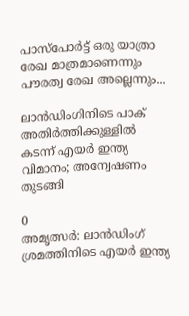പാസ്‌പോർട്ട് ഒരു യാത്രാ രേഖ മാത്രമാണെന്നും പൗരത്വ രേഖ അല്ലെന്നും...

ലാൻഡിംഗിനിടെ പാക് അതിർത്തിക്കുള്ളിൽ കടന്ന് എയർ ഇന്ത്യ വിമാനം; അന്വേഷണം തുടങ്ങി

0
അമൃത്സർ: ലാൻഡിംഗ് ശ്രമത്തിനിടെ എയർ ഇന്ത്യ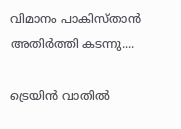വിമാനം പാകിസ്താൻ അതിർത്തി കടന്നു....

ട്രെയിൻ വാതിൽ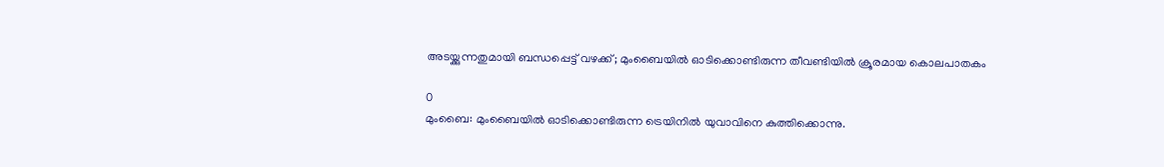അടയ്ക്കുന്നതുമായി ബന്ധപ്പെട്ട് വഴക്ക്; മുംബൈയിൽ ഓടിക്കൊണ്ടിരുന്ന തീവണ്ടിയിൽ ക്രൂരമായ കൊലപാതകം

0
മുംബൈ: മുംബൈയില്‍ ഓടിക്കൊണ്ടിരുന്ന ട്രെയിനില്‍ യുവാവിനെ കുത്തിക്കൊന്നു.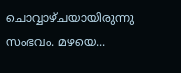ചൊവ്വാഴ്ചയായിരുന്നു സംഭവം. മഴയെ...